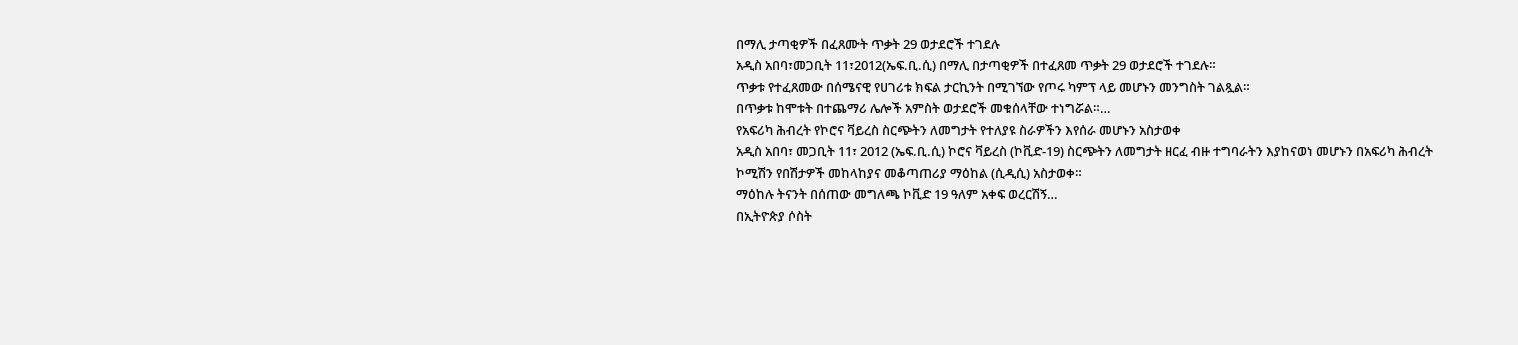በማሊ ታጣቂዎች በፈጸሙት ጥቃት 29 ወታደሮች ተገደሉ
አዲስ አበባ፣መጋቢት 11፣2012(ኤፍ.ቢ.ሲ) በማሊ በታጣቂዎች በተፈጸመ ጥቃት 29 ወታደሮች ተገደሉ።
ጥቃቱ የተፈጸመው በሰሜናዊ የሀገሪቱ ክፍል ታርኪንት በሚገኘው የጦሩ ካምፕ ላይ መሆኑን መንግስት ገልጿል።
በጥቃቱ ከሞቱት በተጨማሪ ሌሎች አምስት ወታደሮች መቁሰላቸው ተነግሯል።…
የአፍሪካ ሕብረት የኮሮና ቫይረስ ስርጭትን ለመግታት የተለያዩ ስራዎችን እየሰራ መሆኑን አስታወቀ
አዲስ አበባ፣ መጋቢት 11፣ 2012 (ኤፍ.ቢ.ሲ) ኮሮና ቫይረስ (ኮቪድ-19) ስርጭትን ለመግታት ዘርፈ ብዙ ተግባራትን እያከናወነ መሆኑን በአፍሪካ ሕብረት ኮሚሽን የበሽታዎች መከላከያና መቆጣጠሪያ ማዕከል (ሲዲሲ) አስታወቀ።
ማዕከሉ ትናንት በሰጠው መግለጫ ኮቪድ 19 ዓለም አቀፍ ወረርሽኝ…
በኢትዮጵያ ሶስት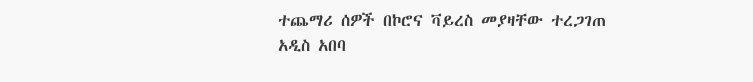ተጨማሪ ሰዎች በኮሮና ቫይረስ መያዛቸው ተረጋገጠ
አዲስ አበባ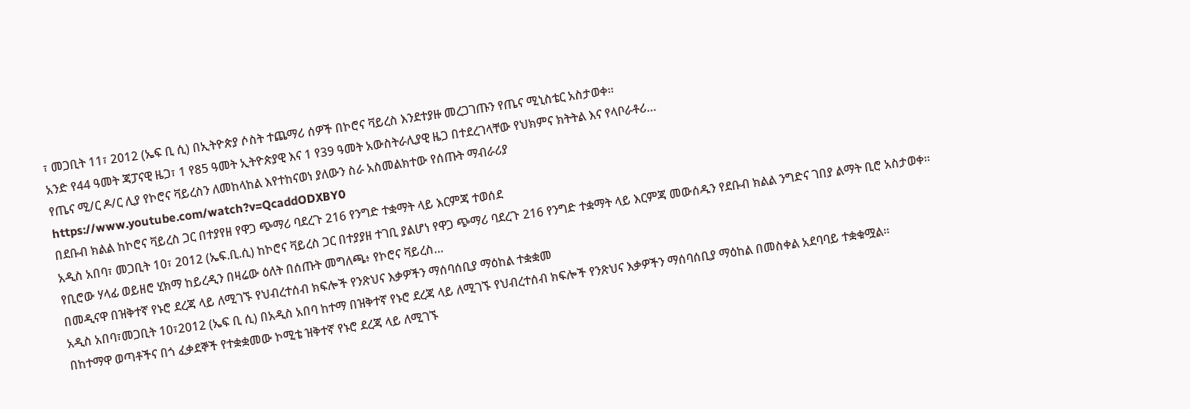፣ መጋቢት 11፣ 2012 (ኤፍ ቢ ሲ) በኢትዮጵያ ሶስት ተጨማሪ ሰዎች በኮሮና ቫይረስ እንደተያዙ መረጋገጡን የጤና ሚኒስቴር አስታወቀ።
አንድ የ44 ዓመት ጃፓናዊ ዜጋ፣ 1 የ85 ዓመት ኢትዮጵያዊ እና 1 የ39 ዓመት አውስትራሊያዊ ዜጋ በተደረገላቸው የህክምና ክትትል እና የላቦራቶሪ…
የጤና ሚ/ር ዶ/ር ሊያ የኮሮና ቫይረስን ለመከላከል እየተከናወነ ያለውን ስራ አስመልክተው የሰጡት ማብራሪያ
https://www.youtube.com/watch?v=QcaddODXBY0
በደቡብ ክልል ከኮሮና ቫይረስ ጋር በተያየዘ የዋጋ ጭማሪ ባደረጉ 216 የንግድ ተቋማት ላይ እርምጃ ተወሰደ
አዲስ አበባ፣ መጋቢት 10፣ 2012 (ኤፍ.ቢ.ሲ) ከኮሮና ቫይረስ ጋር በተያያዘ ተገቢ ያልሆነ የዋጋ ጭማሪ ባደረጉ 216 የንግድ ተቋማት ላይ እርምጃ መውሰዱን የደቡብ ክልል ንግድና ገበያ ልማት ቢሮ አስታወቀ።
የቢሮው ሃላፊ ወይዘሮ ሂክማ ከይረዲን በዛሬው ዕለት በሰጡት መግለጫ፥ የኮሮና ቫይረስ…
በመዲናዋ በዝቅተኛ የኑሮ ደረጃ ላይ ለሚገኙ የህብረተሰብ ክፍሎች የንጽህና እቃዎችን ማሰባሰቢያ ማዕከል ተቋቋመ
አዲስ አበባ፣መጋቢት 10፣2012 (ኤፍ ቢ ሲ) በአዲስ አበባ ከተማ በዝቅተኛ የኑሮ ደረጃ ላይ ለሚገኙ የህብረተሰብ ክፍሎች የንጽህና እቃዎችን ማሰባሰቢያ ማዕከል በመስቀል አደባባይ ተቋቁሟል።
በከተማዋ ወጣቶችና በጎ ፈቃደኞች የተቋቋመው ኮሚቴ ዝቅተኛ የኑሮ ደረጃ ላይ ለሚገኙ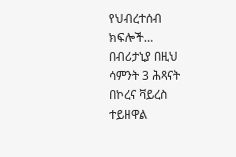የህብረተሰብ ክፍሎች…
በብሪታኒያ በዚህ ሳምንት 3 ሕጻናት በኮረና ቫይረስ ተይዘዋል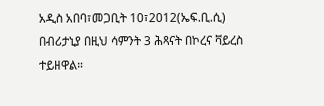አዲስ አበባ፣መጋቢት 10፣2012(ኤፍ.ቢ.ሲ) በብሪታኒያ በዚህ ሳምንት 3 ሕጻናት በኮረና ቫይረስ ተይዘዋል።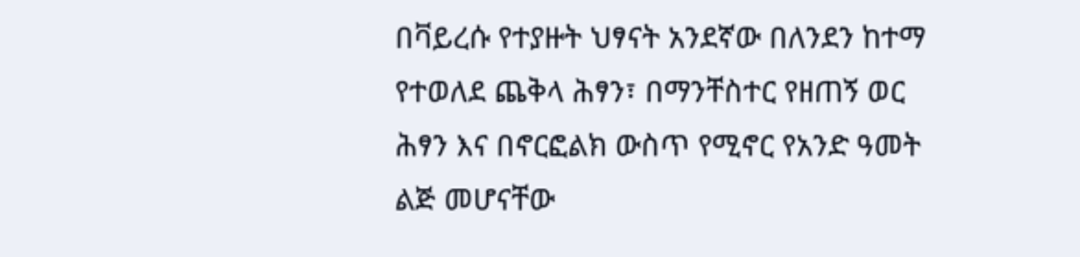በቫይረሱ የተያዙት ህፃናት አንደኛው በለንደን ከተማ የተወለደ ጨቅላ ሕፃን፣ በማንቸስተር የዘጠኝ ወር ሕፃን እና በኖርፎልክ ውስጥ የሚኖር የአንድ ዓመት ልጅ መሆናቸው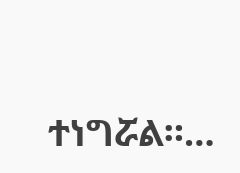ተነግሯል።…